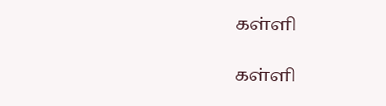கள்ளி

கள்ளி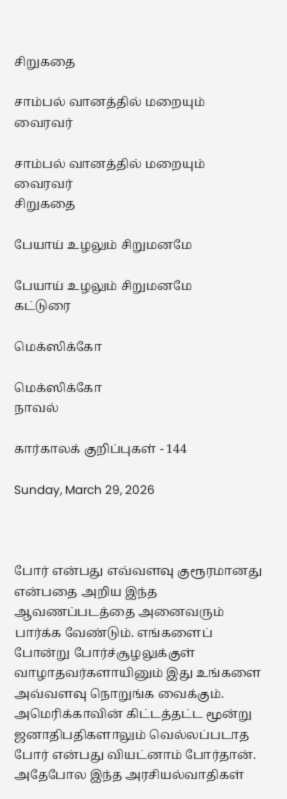சிறுகதை

சாம்பல் வானத்தில் மறையும் வைரவர்

சாம்பல் வானத்தில் மறையும் வைரவர்
சிறுகதை

பேயாய் உழலும் சிறுமனமே

பேயாய் உழலும் சிறுமனமே
கட்டுரை

மெக்ஸிக்கோ

மெக்ஸிக்கோ
நாவல்

கார்காலக் குறிப்புகள் - 144

Sunday, March 29, 2026



போர் என்பது எவ்வளவு குரூரமானது என்பதை அறிய இந்த ஆவணப்படத்தை அனைவரும் பார்க்க வேண்டும். எங்களைப் போன்று போர்ச்சூழலுக்குள் வாழாதவர்களாயினும் இது உங்களை அவ்வளவு நொறுங்க வைக்கும். அமெரிக்காவின் கிட்டத்தட்ட மூன்று ஜனாதிபதிகளாலும் வெல்லப்படாத போர் என்பது வியட்னாம் போர்தான். அதேபோல இந்த அரசியல்வாதிகள்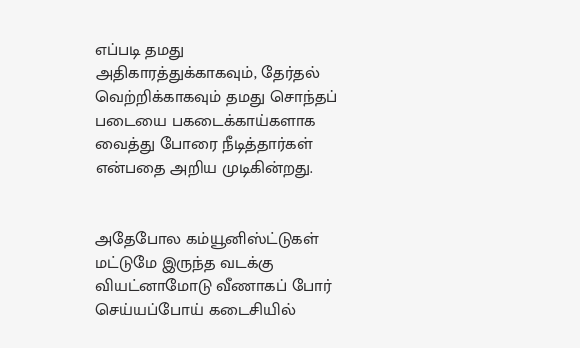எப்படி தமது அதிகாரத்துக்காகவும், தேர்தல் வெற்றிக்காகவும் தமது சொந்தப் படையை பகடைக்காய்களாக வைத்து போரை நீடித்தார்கள் என்பதை அறிய முடிகின்றது.


அதேபோல கம்யூனிஸ்ட்டுகள் மட்டுமே இருந்த வடக்கு வியட்னாமோடு வீணாகப் போர் செய்யப்போய் கடைசியில்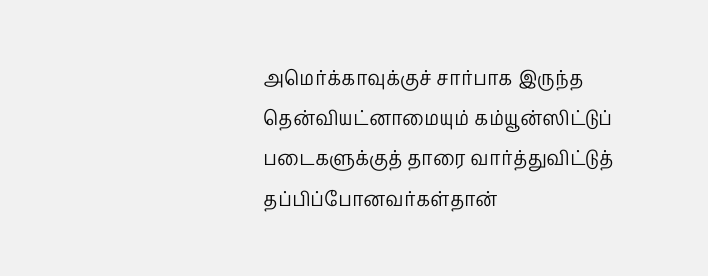அமெர்க்காவுக்குச் சார்பாக இருந்த தென்வியட்னாமையும் கம்யூன்ஸிட்டுப் படைகளுக்குத் தாரை வார்த்துவிட்டுத் தப்பிப்போனவர்கள்தான்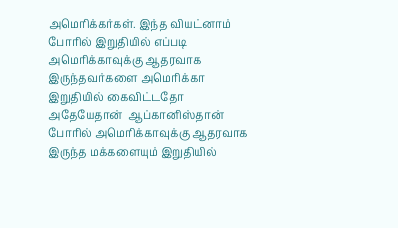அமெரிக்கர்கள். இந்த வியட்னாம் போரில் இறுதியில் எப்படி அமெரிக்காவுக்கு ஆதரவாக இருந்தவர்களை அமெரிக்கா இறுதியில் கைவிட்டதோ அதேயேதான்  ஆப்கானிஸ்தான் போரில் அமெரிக்காவுக்கு ஆதரவாக இருந்த மக்களையும் இறுதியில்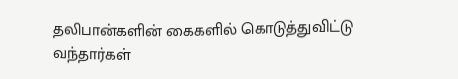தலிபான்களின் கைகளில் கொடுத்துவிட்டு வந்தார்கள்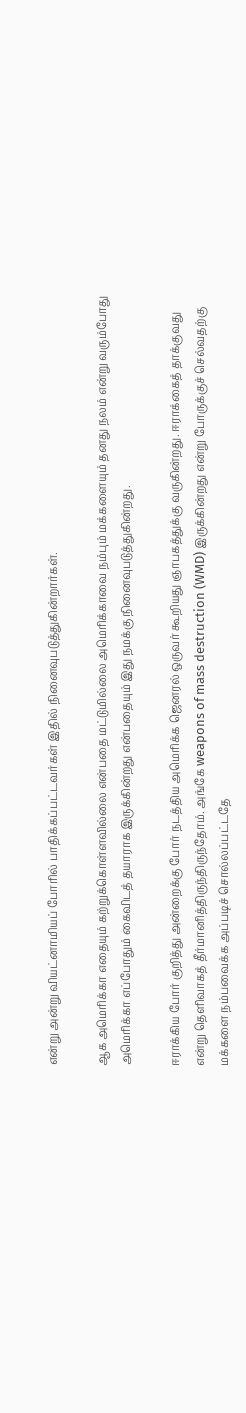என்று அன்று வியட்னாமியப் போரில் பாதிக்கப்பட்டவர்கள் இதில் நினைவுபடுத்துகின்றார்கள்.

ஆக அமெரிக்கா எதையும் கற்றுக்கொள்ளவில்லை என்பதை மட்டுமில்லை அமெரிக்காவை நம்பும் மக்களையும் தனது நலம் என்று வரும்போது அமெரிக்கா எப்போதும் கைவிடத் தயாராக இருக்கின்றது என்பதையும் இது நமக்கு நினைவுபடுத்துகின்றது.

ஈராக்கிய போர் குறித்து அன்றைக்கு போர் நடத்திய அமெரிக்க ஜெனரல் ஒருவர் கூறியது ஞாபகத்துக்கு வருகின்றது. ஈராக்கைத் தாக்குவது என்று தெளிவாகத் தீர்மானித்திருந்திருந்தோம். அங்கே weapons of mass destruction (WMD) இருக்கின்றது என்று போருக்குச் செல்வதற்கு மக்களை நம்பவைக்க அப்படிச் சொல்லப்பட்டதே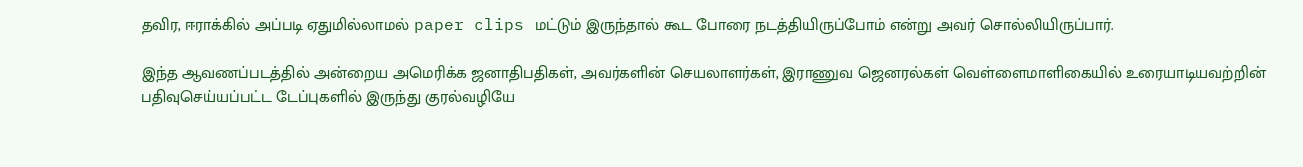தவிர, ஈராக்கில் அப்படி ஏதுமில்லாமல் paper clips மட்டும் இருந்தால் கூட போரை நடத்தியிருப்போம் என்று அவர் சொல்லியிருப்பார்.

இந்த ஆவணப்படத்தில் அன்றைய அமெரிக்க ஜனாதிபதிகள், அவர்களின் செயலாளர்கள், இராணுவ ஜெனரல்கள் வெள்ளைமாளிகையில் உரையாடியவற்றின் பதிவுசெய்யப்பட்ட டேப்புகளில் இருந்து குரல்வழியே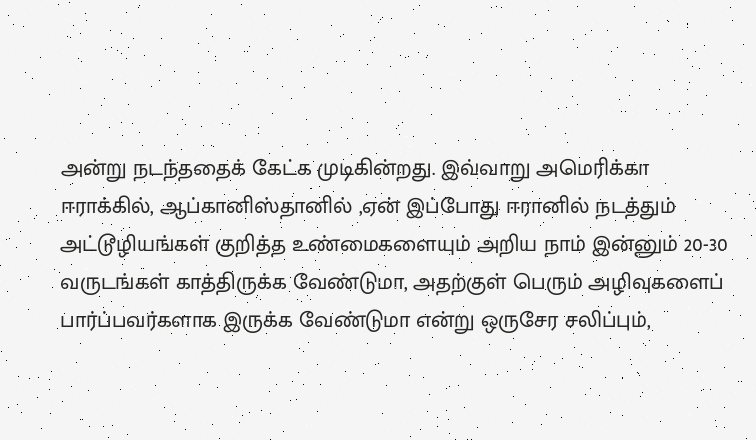அன்று நடந்ததைக் கேட்க முடிகின்றது. இவ்வாறு அமெரிக்கா ஈராக்கில், ஆப்கானிஸ்தானில் ,ஏன் இப்போது ஈரானில் நடத்தும் அட்டூழியங்கள் குறித்த உண்மைகளையும் அறிய நாம் இன்னும் 20-30 வருடங்கள் காத்திருக்க வேண்டுமா, அதற்குள் பெரும் அழிவுகளைப் பார்ப்பவர்களாக இருக்க வேண்டுமா என்று ஒருசேர சலிப்பும்,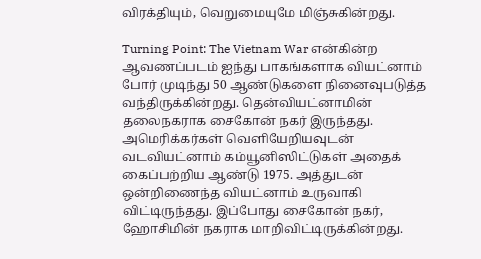விரக்தியும், வெறுமையுமே மிஞ்சுகின்றது.

Turning Point: The Vietnam War என்கின்ற ஆவணப்படம் ஐந்து பாகங்களாக வியட்னாம் போர் முடிந்து 50 ஆண்டுகளை நினைவுபடுத்த வந்திருக்கின்றது. தென்வியட்னாமின் தலைநகராக சைகோன் நகர் இருந்தது. அமெரிக்கர்கள் வெளியேறியவுடன் வடவியட்னாம் கம்யூனிஸிட்டுகள் அதைக் கைப்பற்றிய ஆண்டு 1975. அத்துடன் ஒன்றிணைந்த வியட்னாம் உருவாகி விட்டிருந்தது. இப்போது சைகோன் நகர், ஹோசிமின் நகராக மாறிவிட்டிருக்கின்றது.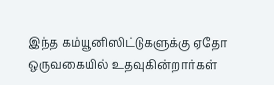இந்த கம்யூனிஸிட்டுகளுக்கு ஏதோ ஒருவகையில் உதவுகின்றார்கள்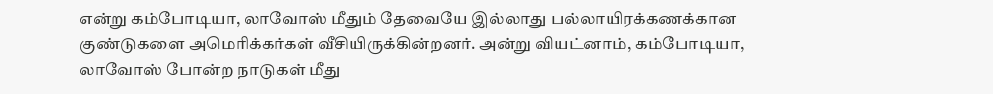என்று கம்போடியா, லாவோஸ் மீதும் தேவையே இல்லாது பல்லாயிரக்கணக்கான குண்டுகளை அமெரிக்கர்கள் வீசியிருக்கின்றனர். அன்று வியட்னாம், கம்போடியா, லாவோஸ் போன்ற நாடுகள் மீது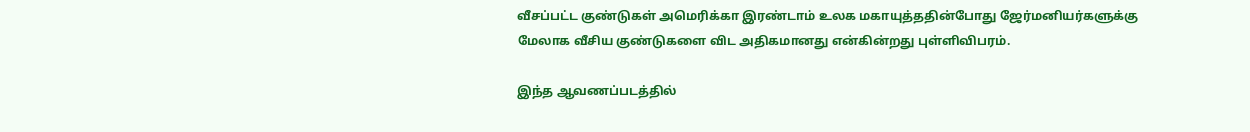வீசப்பட்ட குண்டுகள் அமெரிக்கா இரண்டாம் உலக மகாயுத்ததின்போது ஜேர்மனியர்களுக்கு மேலாக வீசிய குண்டுகளை விட அதிகமானது என்கின்றது புள்ளிவிபரம்.

இந்த ஆவணப்படத்தில்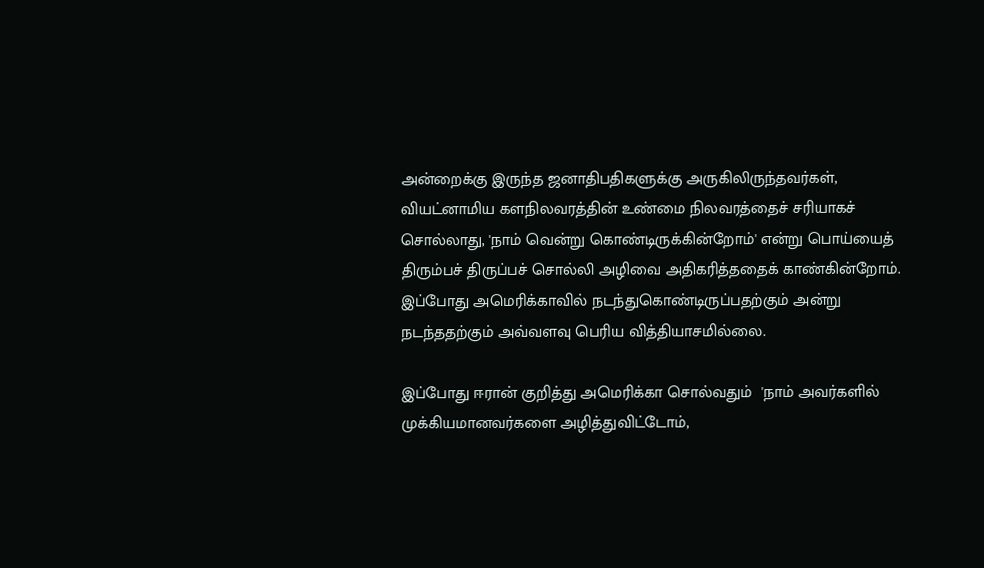அன்றைக்கு இருந்த ஜனாதிபதிகளுக்கு அருகிலிருந்தவர்கள்,  வியட்னாமிய களநிலவரத்தின் உண்மை நிலவரத்தைச் சரியாகச் சொல்லாது, 'நாம் வென்று கொண்டிருக்கின்றோம்' என்று பொய்யைத் திரும்பச் திருப்பச் சொல்லி அழிவை அதிகரித்ததைக் காண்கின்றோம். இப்போது அமெரிக்காவில் நடந்துகொண்டிருப்பதற்கும் அன்று நடந்ததற்கும் அவ்வளவு பெரிய வித்தியாசமில்லை.

இப்போது ஈரான் குறித்து அமெரிக்கா சொல்வதும்  'நாம் அவர்களில் முக்கியமானவர்களை அழித்துவிட்டோம்,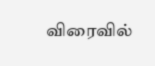விரைவில்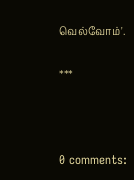வெல்வோம்'.

***



0 comments: